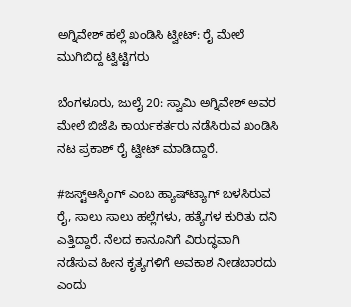ಅಗ್ನಿವೇಶ್ ಹಲ್ಲೆ ಖಂಡಿಸಿ ಟ್ವೀಟ್: ರೈ ಮೇಲೆ ಮುಗಿಬಿದ್ದ ಟ್ವಿಟ್ಟಿಗರು

ಬೆಂಗಳೂರು, ಜುಲೈ 20: ಸ್ವಾಮಿ ಅಗ್ನಿವೇಶ್ ಅವರ ಮೇಲೆ ಬಿಜೆಪಿ ಕಾರ್ಯಕರ್ತರು ನಡೆಸಿರುವ ಖಂಡಿಸಿ ನಟ ಪ್ರಕಾಶ್ ರೈ ಟ್ವೀಟ್ ಮಾಡಿದ್ದಾರೆ.

#ಜಸ್ಟ್ಆಸ್ಕಿಂಗ್ ಎಂಬ ಹ್ಯಾಷ್‌ಟ್ಯಾಗ್ ಬಳಸಿರುವ ರೈ, ಸಾಲು ಸಾಲು ಹಲ್ಲೆಗಳು, ಹತ್ಯೆಗಳ ಕುರಿತು ದನಿ ಎತ್ತಿದ್ದಾರೆ. ನೆಲದ ಕಾನೂನಿಗೆ ವಿರುದ್ಧವಾಗಿ ನಡೆಸುವ ಹೀನ ಕೃತ್ಯಗಳಿಗೆ ಅವಕಾಶ ನೀಡಬಾರದು ಎಂದು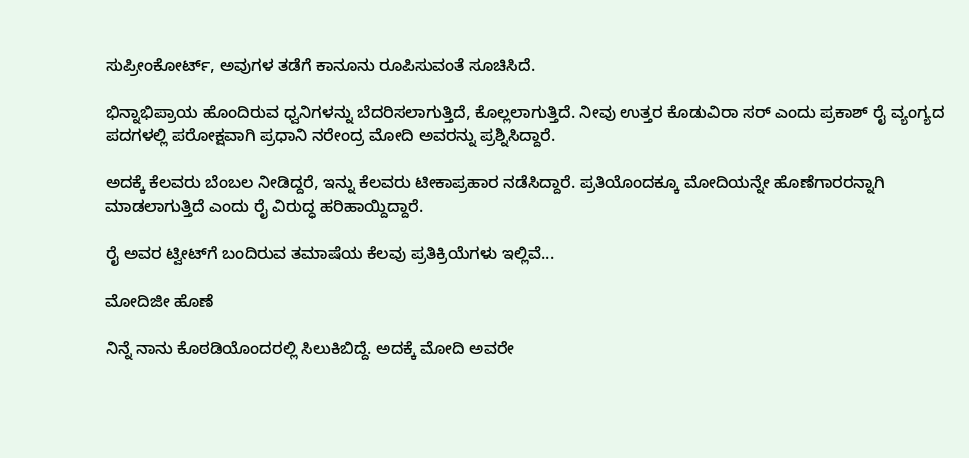ಸುಪ್ರೀಂಕೋರ್ಟ್, ಅವುಗಳ ತಡೆಗೆ ಕಾನೂನು ರೂಪಿಸುವಂತೆ ಸೂಚಿಸಿದೆ.

ಭಿನ್ನಾಭಿಪ್ರಾಯ ಹೊಂದಿರುವ ಧ್ವನಿಗಳನ್ನು ಬೆದರಿಸಲಾಗುತ್ತಿದೆ, ಕೊಲ್ಲಲಾಗುತ್ತಿದೆ. ನೀವು ಉತ್ತರ ಕೊಡುವಿರಾ ಸರ್ ಎಂದು ಪ್ರಕಾಶ್ ರೈ ವ್ಯಂಗ್ಯದ ಪದಗಳಲ್ಲಿ ಪರೋಕ್ಷವಾಗಿ ಪ್ರಧಾನಿ ನರೇಂದ್ರ ಮೋದಿ ಅವರನ್ನು ಪ್ರಶ್ನಿಸಿದ್ದಾರೆ.

ಅದಕ್ಕೆ ಕೆಲವರು ಬೆಂಬಲ ನೀಡಿದ್ದರೆ, ಇನ್ನು ಕೆಲವರು ಟೀಕಾಪ್ರಹಾರ ನಡೆಸಿದ್ದಾರೆ. ಪ್ರತಿಯೊಂದಕ್ಕೂ ಮೋದಿಯನ್ನೇ ಹೊಣೆಗಾರರನ್ನಾಗಿ ಮಾಡಲಾಗುತ್ತಿದೆ ಎಂದು ರೈ ವಿರುದ್ಧ ಹರಿಹಾಯ್ದಿದ್ದಾರೆ.

ರೈ ಅವರ ಟ್ವೀಟ್‌ಗೆ ಬಂದಿರುವ ತಮಾಷೆಯ ಕೆಲವು ಪ್ರತಿಕ್ರಿಯೆಗಳು ಇಲ್ಲಿವೆ...

ಮೋದಿಜೀ ಹೊಣೆ

ನಿನ್ನೆ ನಾನು ಕೊಠಡಿಯೊಂದರಲ್ಲಿ ಸಿಲುಕಿಬಿದ್ದೆ. ಅದಕ್ಕೆ ಮೋದಿ ಅವರೇ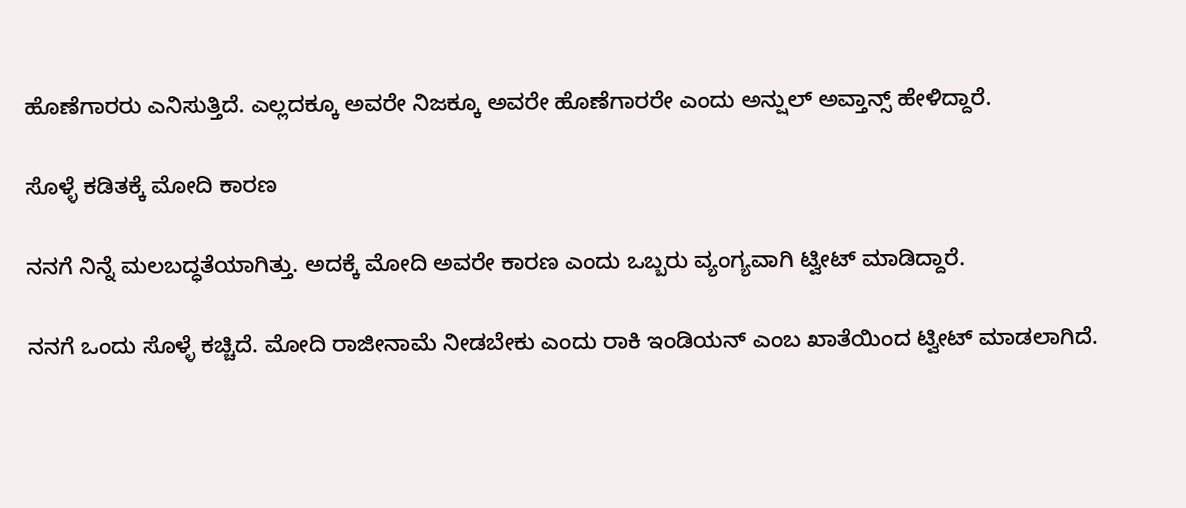ಹೊಣೆಗಾರರು ಎನಿಸುತ್ತಿದೆ. ಎಲ್ಲದಕ್ಕೂ ಅವರೇ ನಿಜಕ್ಕೂ ಅವರೇ ಹೊಣೆಗಾರರೇ ಎಂದು ಅನ್ಷುಲ್ ಅವ್ತಾನ್ಸ್ ಹೇಳಿದ್ದಾರೆ.

ಸೊಳ್ಳೆ ಕಡಿತಕ್ಕೆ ಮೋದಿ ಕಾರಣ

ನನಗೆ ನಿನ್ನೆ ಮಲಬದ್ಧತೆಯಾಗಿತ್ತು. ಅದಕ್ಕೆ ಮೋದಿ ಅವರೇ ಕಾರಣ ಎಂದು ಒಬ್ಬರು ವ್ಯಂಗ್ಯವಾಗಿ ಟ್ವೀಟ್ ಮಾಡಿದ್ದಾರೆ.

ನನಗೆ ಒಂದು ಸೊಳ್ಳೆ ಕಚ್ಚಿದೆ. ಮೋದಿ ರಾಜೀನಾಮೆ ನೀಡಬೇಕು ಎಂದು ರಾಕಿ ಇಂಡಿಯನ್ ಎಂಬ ಖಾತೆಯಿಂದ ಟ್ವೀಟ್ ಮಾಡಲಾಗಿದೆ.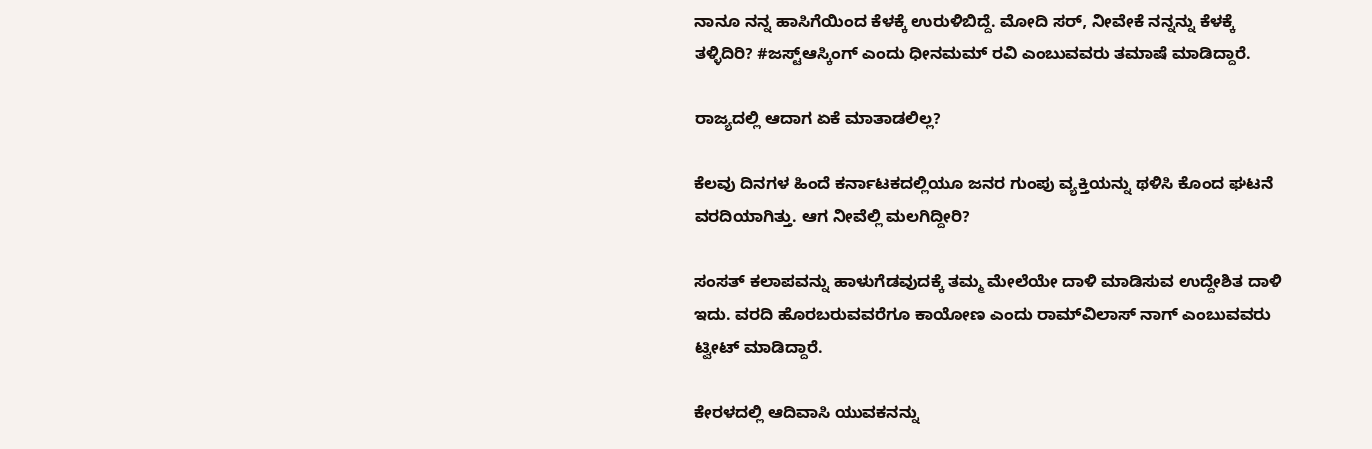ನಾನೂ ನನ್ನ ಹಾಸಿಗೆಯಿಂದ ಕೆಳಕ್ಕೆ ಉರುಳಿಬಿದ್ದೆ. ಮೋದಿ ಸರ್, ನೀವೇಕೆ ನನ್ನನ್ನು ಕೆಳಕ್ಕೆ ತಳ್ಳಿದಿರಿ? #ಜಸ್ಟ್ಆಸ್ಕಿಂಗ್ ಎಂದು ಧೀನಮಮ್ ರವಿ ಎಂಬುವವರು ತಮಾಷೆ ಮಾಡಿದ್ದಾರೆ.

ರಾಜ್ಯದಲ್ಲಿ ಆದಾಗ ಏಕೆ ಮಾತಾಡಲಿಲ್ಲ?

ಕೆಲವು ದಿನಗಳ ಹಿಂದೆ ಕರ್ನಾಟಕದಲ್ಲಿಯೂ ಜನರ ಗುಂಪು ವ್ಯಕ್ತಿಯನ್ನು ಥಳಿಸಿ ಕೊಂದ ಘಟನೆ ವರದಿಯಾಗಿತ್ತು. ಆಗ ನೀವೆಲ್ಲಿ ಮಲಗಿದ್ದೀರಿ?

ಸಂಸತ್ ಕಲಾಪವನ್ನು ಹಾಳುಗೆಡವುದಕ್ಕೆ ತಮ್ಮ ಮೇಲೆಯೇ ದಾಳಿ ಮಾಡಿಸುವ ಉದ್ದೇಶಿತ ದಾಳಿ ಇದು. ವರದಿ ಹೊರಬರುವವರೆಗೂ ಕಾಯೋಣ ಎಂದು ರಾಮ್‌ವಿಲಾಸ್ ನಾಗ್ ಎಂಬುವವರು ಟ್ವೀಟ್ ಮಾಡಿದ್ದಾರೆ.

ಕೇರಳದಲ್ಲಿ ಆದಿವಾಸಿ ಯುವಕನನ್ನು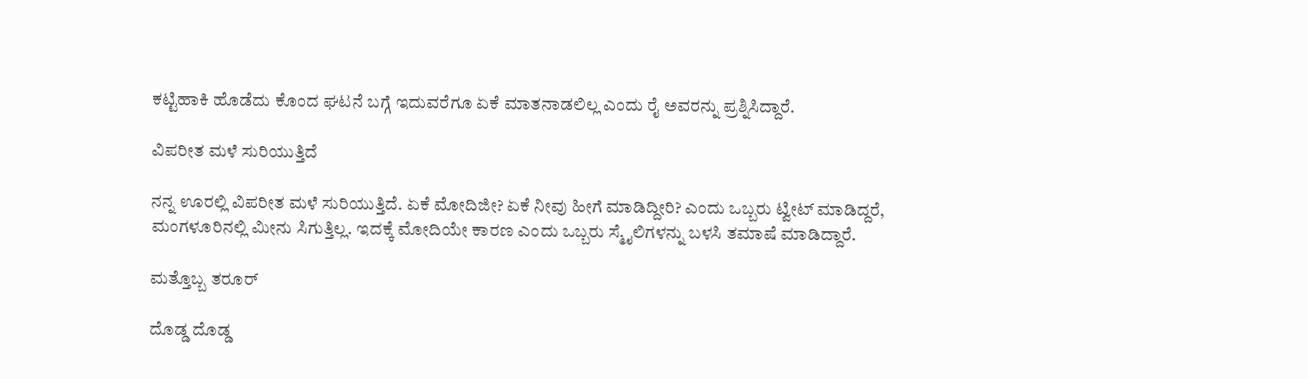ಕಟ್ಟಿಹಾಕಿ ಹೊಡೆದು ಕೊಂದ ಘಟನೆ ಬಗ್ಗೆ ಇದುವರೆಗೂ ಏಕೆ ಮಾತನಾಡಲಿಲ್ಲ ಎಂದು ರೈ ಅವರನ್ನು ಪ್ರಶ್ನಿಸಿದ್ದಾರೆ.

ವಿಪರೀತ ಮಳೆ ಸುರಿಯುತ್ತಿದೆ

ನನ್ನ ಊರಲ್ಲಿ ವಿಪರೀತ ಮಳೆ ಸುರಿಯುತ್ತಿದೆ. ಏಕೆ ಮೋದಿಜೀ? ಏಕೆ ನೀವು ಹೀಗೆ ಮಾಡಿದ್ದೀರಿ? ಎಂದು ಒಬ್ಬರು ಟ್ವೀಟ್ ಮಾಡಿದ್ದರೆ, ಮಂಗಳೂರಿನಲ್ಲಿ ಮೀನು ಸಿಗುತ್ತಿಲ್ಲ. ಇದಕ್ಕೆ ಮೋದಿಯೇ ಕಾರಣ ಎಂದು ಒಬ್ಬರು ಸ್ಮೈಲಿಗಳನ್ನು ಬಳಸಿ ತಮಾಷೆ ಮಾಡಿದ್ದಾರೆ.

ಮತ್ತೊಬ್ಬ ತರೂರ್

ದೊಡ್ಡ ದೊಡ್ಡ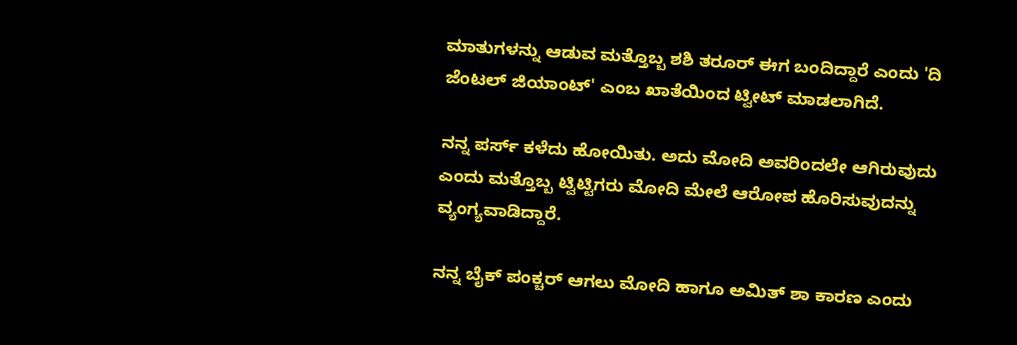ಮಾತುಗಳನ್ನು ಆಡುವ ಮತ್ತೊಬ್ಬ ಶಶಿ ತರೂರ್ ಈಗ ಬಂದಿದ್ದಾರೆ ಎಂದು 'ದಿ ಜೆಂಟಲ್ ಜಿಯಾಂಟ್' ಎಂಬ ಖಾತೆಯಿಂದ ಟ್ವೀಟ್ ಮಾಡಲಾಗಿದೆ.

ನನ್ನ ಪರ್ಸ್ ಕಳೆದು ಹೋಯಿತು. ಅದು ಮೋದಿ ಅವರಿಂದಲೇ ಆಗಿರುವುದು ಎಂದು ಮತ್ತೊಬ್ಬ ಟ್ವಿಟ್ಟಿಗರು ಮೋದಿ ಮೇಲೆ ಆರೋಪ ಹೊರಿಸುವುದನ್ನು ವ್ಯಂಗ್ಯವಾಡಿದ್ದಾರೆ.

ನನ್ನ ಬೈಕ್ ಪಂಕ್ಚರ್ ಆಗಲು ಮೋದಿ ಹಾಗೂ ಅಮಿತ್ ಶಾ ಕಾರಣ ಎಂದು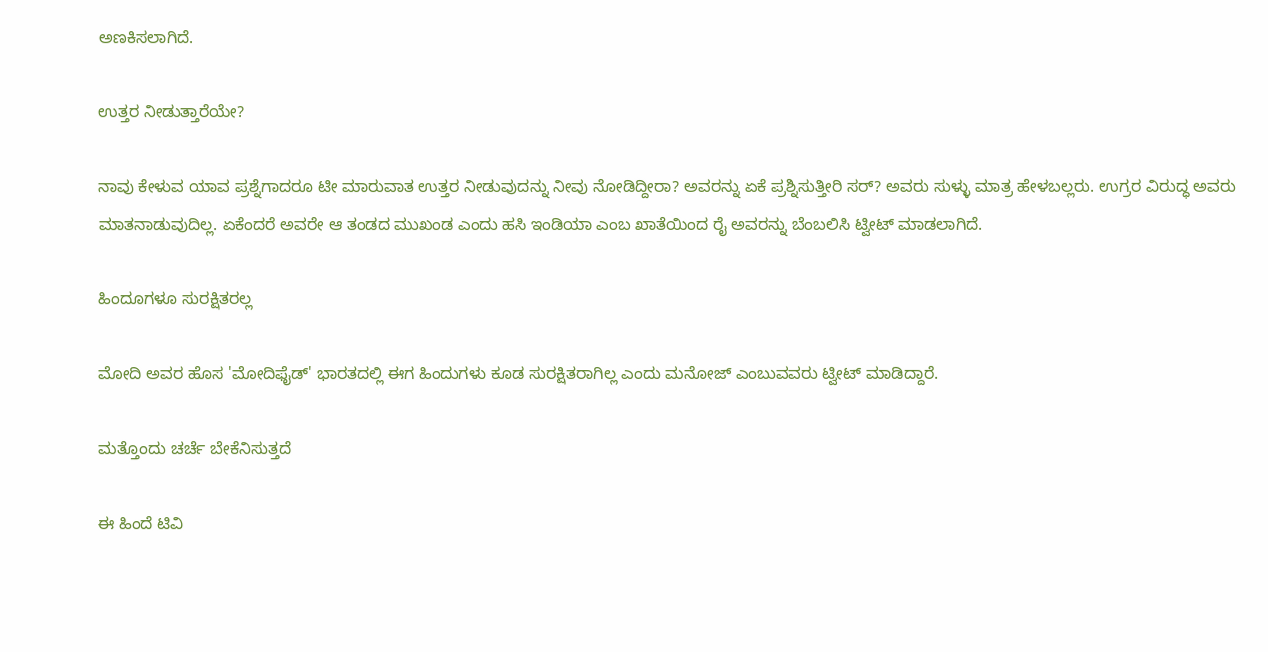ಅಣಕಿಸಲಾಗಿದೆ.

ಉತ್ತರ ನೀಡುತ್ತಾರೆಯೇ?

ನಾವು ಕೇಳುವ ಯಾವ ಪ್ರಶ್ನೆಗಾದರೂ ಟೀ ಮಾರುವಾತ ಉತ್ತರ ನೀಡುವುದನ್ನು ನೀವು ನೋಡಿದ್ದೀರಾ? ಅವರನ್ನು ಏಕೆ ಪ್ರಶ್ನಿಸುತ್ತೀರಿ ಸರ್? ಅವರು ಸುಳ್ಳು ಮಾತ್ರ ಹೇಳಬಲ್ಲರು. ಉಗ್ರರ ವಿರುದ್ಧ ಅವರು ಮಾತನಾಡುವುದಿಲ್ಲ. ಏಕೆಂದರೆ ಅವರೇ ಆ ತಂಡದ ಮುಖಂಡ ಎಂದು ಹಸಿ ಇಂಡಿಯಾ ಎಂಬ ಖಾತೆಯಿಂದ ರೈ ಅವರನ್ನು ಬೆಂಬಲಿಸಿ ಟ್ವೀಟ್ ಮಾಡಲಾಗಿದೆ.

ಹಿಂದೂಗಳೂ ಸುರಕ್ಷಿತರಲ್ಲ

ಮೋದಿ ಅವರ ಹೊಸ 'ಮೋದಿಫೈಡ್' ಭಾರತದಲ್ಲಿ ಈಗ ಹಿಂದುಗಳು ಕೂಡ ಸುರಕ್ಷಿತರಾಗಿಲ್ಲ ಎಂದು ಮನೋಜ್ ಎಂಬುವವರು ಟ್ವೀಟ್ ಮಾಡಿದ್ದಾರೆ.

ಮತ್ತೊಂದು ಚರ್ಚೆ ಬೇಕೆನಿಸುತ್ತದೆ

ಈ ಹಿಂದೆ ಟಿವಿ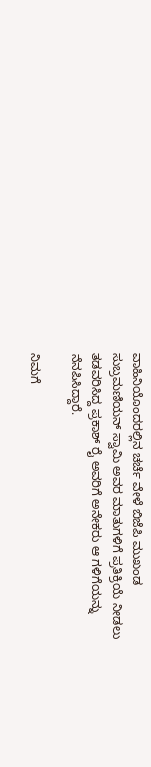ವಾಹಿನಿಯೊಂದರಲ್ಲಿನ ಚರ್ಚೆ ವೇಳೆ ಬಿಜೆಪಿ ಮುಖಂಡ ಸುಬ್ರಮಣಿಯನ್ ಸ್ವಾಮಿ ಅವರ ಮಾತುಗಳಿಗೆ ಪ್ರತಿಕ್ರಿಯೆ ನೀಡಲು ತಡವರಿಸಿದ್ದ ಪ್ರಕಾಶ್ ರೈ ಅವರಿಗೆ ಅನೇಕರು ಆ ಗಳಿಗೆಯನ್ನು ನೆನಪಿಸಿದ್ದಾರೆ.

ನಿಮಗೆ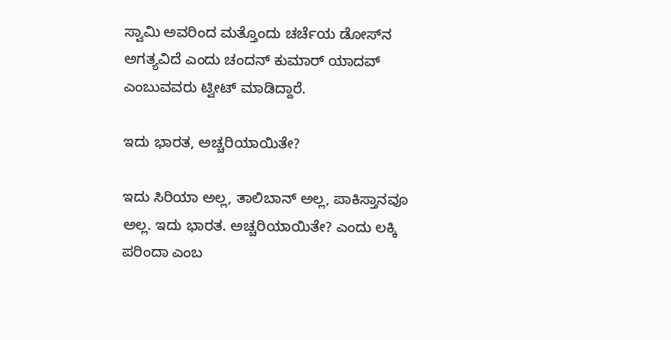ಸ್ವಾಮಿ ಅವರಿಂದ ಮತ್ತೊಂದು ಚರ್ಚೆಯ ಡೋಸ್‌ನ ಅಗತ್ಯವಿದೆ ಎಂದು ಚಂದನ್ ಕುಮಾರ್ ಯಾದವ್ ಎಂಬುವವರು ಟ್ವೀಟ್ ಮಾಡಿದ್ದಾರೆ.

ಇದು ಭಾರತ, ಅಚ್ಚರಿಯಾಯಿತೇ?

ಇದು ಸಿರಿಯಾ ಅಲ್ಲ, ತಾಲಿಬಾನ್ ಅಲ್ಲ, ಪಾಕಿಸ್ತಾನವೂ ಅಲ್ಲ. ಇದು ಭಾರತ. ಅಚ್ಚರಿಯಾಯಿತೇ? ಎಂದು ಲಕ್ಕಿ ಪರಿಂದಾ ಎಂಬ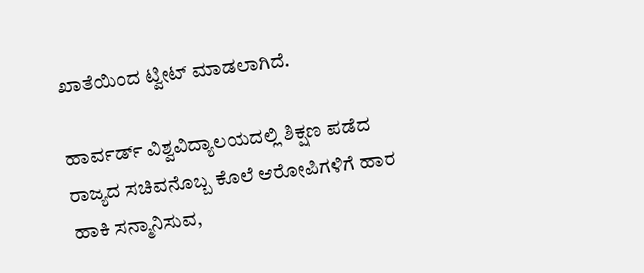ಖಾತೆಯಿಂದ ಟ್ವೀಟ್ ಮಾಡಲಾಗಿದೆ.

ಹಾರ್ವರ್ಡ್‌ ವಿಶ್ವವಿದ್ಯಾಲಯದಲ್ಲಿ ಶಿಕ್ಷಣ ಪಡೆದ ರಾಜ್ಯದ ಸಚಿವನೊಬ್ಬ ಕೊಲೆ ಆರೋಪಿಗಳಿಗೆ ಹಾರ ಹಾಕಿ ಸನ್ಮಾನಿಸುವ,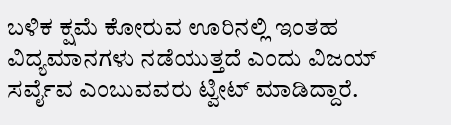ಬಳಿಕ ಕ್ಷಮೆ ಕೋರುವ ಊರಿನಲ್ಲಿ ಇಂತಹ ವಿದ್ಯಮಾನಗಳು ನಡೆಯುತ್ತದೆ ಎಂದು ವಿಜಯ್ ಸರ್ವೈವ ಎಂಬುವವರು ಟ್ವೀಟ್ ಮಾಡಿದ್ದಾರೆ.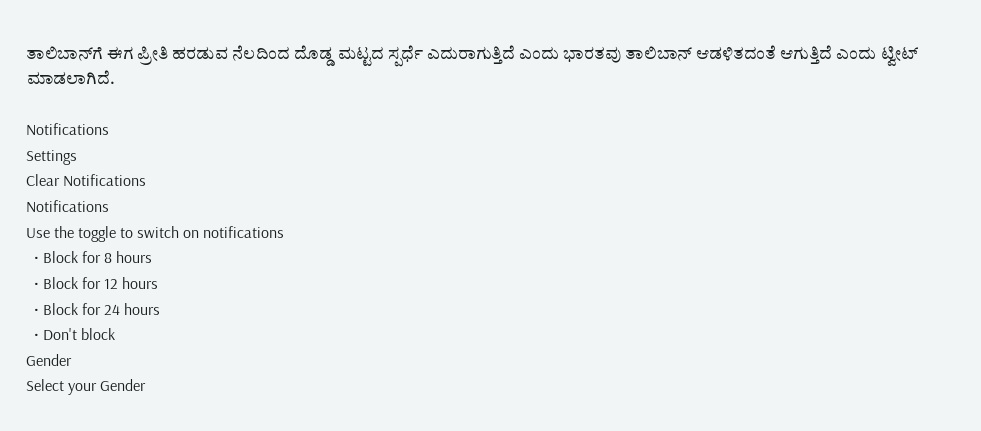ತಾಲಿಬಾನ್‌ಗೆ ಈಗ ಪ್ರೀತಿ ಹರಡುವ ನೆಲದಿಂದ ದೊಡ್ಡ ಮಟ್ಟದ ಸ್ಪರ್ಧೆ ಎದುರಾಗುತ್ತಿದೆ ಎಂದು ಭಾರತವು ತಾಲಿಬಾನ್‌ ಆಡಳಿತದಂತೆ ಆಗುತ್ತಿದೆ ಎಂದು ಟ್ವೀಟ್ ಮಾಡಲಾಗಿದೆ.

Notifications
Settings
Clear Notifications
Notifications
Use the toggle to switch on notifications
  • Block for 8 hours
  • Block for 12 hours
  • Block for 24 hours
  • Don't block
Gender
Select your Gender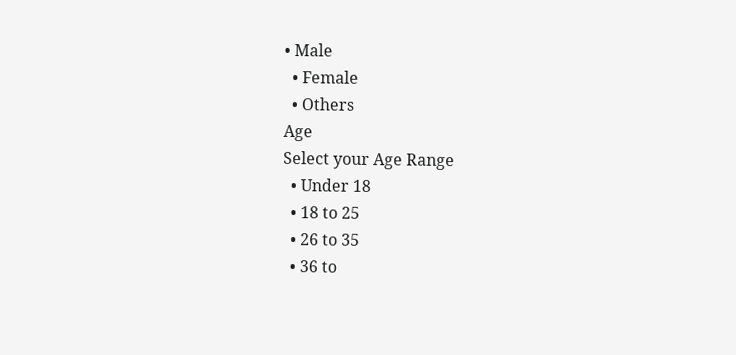• Male
  • Female
  • Others
Age
Select your Age Range
  • Under 18
  • 18 to 25
  • 26 to 35
  • 36 to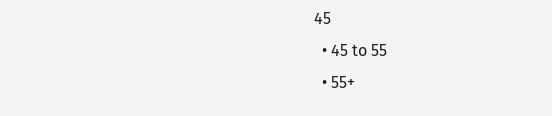45
  • 45 to 55
  • 55+